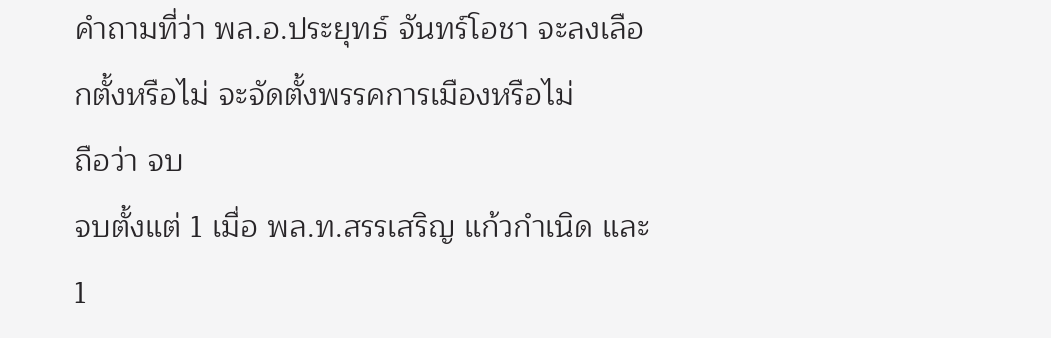คำถามที่ว่า พล.อ.ประยุทธ์ จันทร์โอชา จะลงเลือกตั้งหรือไม่ จะจัดตั้งพรรคการเมืองหรือไม่
ถือว่า จบ
จบตั้งแต่ 1 เมื่อ พล.ท.สรรเสริญ แก้วกำเนิด และ 1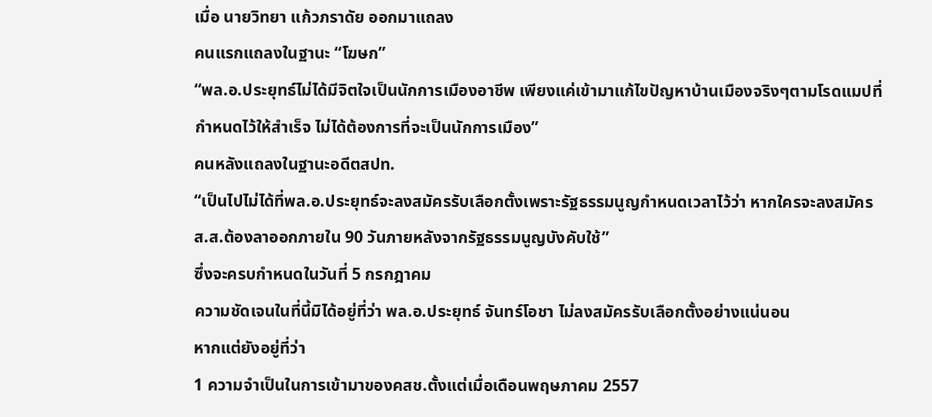เมื่อ นายวิทยา แก้วภราดัย ออกมาแถลง
คนแรกแถลงในฐานะ “โฆษก”
“พล.อ.ประยุทธ์ไม่ได้มีจิตใจเป็นนักการเมืองอาชีพ เพียงแค่เข้ามาแก้ไขปัญหาบ้านเมืองจริงๆตามโรดแมปที่กำหนดไว้ให้สำเร็จ ไม่ได้ต้องการที่จะเป็นนักการเมือง”
คนหลังแถลงในฐานะอดีตสปท.
“เป็นไปไม่ได้ที่พล.อ.ประยุทธ์จะลงสมัครรับเลือกตั้งเพราะรัฐธรรมนูญกำหนดเวลาไว้ว่า หากใครจะลงสมัคร ส.ส.ต้องลาออกภายใน 90 วันภายหลังจากรัฐธรรมนูญบังคับใช้”
ซึ่งจะครบกำหนดในวันที่ 5 กรกฎาคม
ความชัดเจนในที่นี้มิได้อยู่ที่ว่า พล.อ.ประยุทธ์ จันทร์โอชา ไม่ลงสมัครรับเลือกตั้งอย่างแน่นอน
หากแต่ยังอยู่ที่ว่า
1 ความจำเป็นในการเข้ามาของคสช.ตั้งแต่เมื่อเดือนพฤษภาคม 2557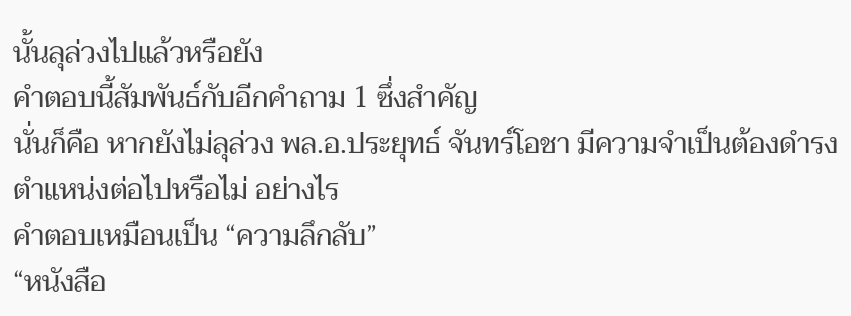นั้นลุล่วงไปแล้วหรือยัง
คำตอบนี้สัมพันธ์กับอีกคำถาม 1 ซึ่งสำคัญ
นั่นก็คือ หากยังไม่ลุล่วง พล.อ.ประยุทธ์ จันทร์โอชา มีความจำเป็นต้องดำรงตำแหน่งต่อไปหรือไม่ อย่างไร
คำตอบเหมือนเป็น “ความลึกลับ”
“หนังสือ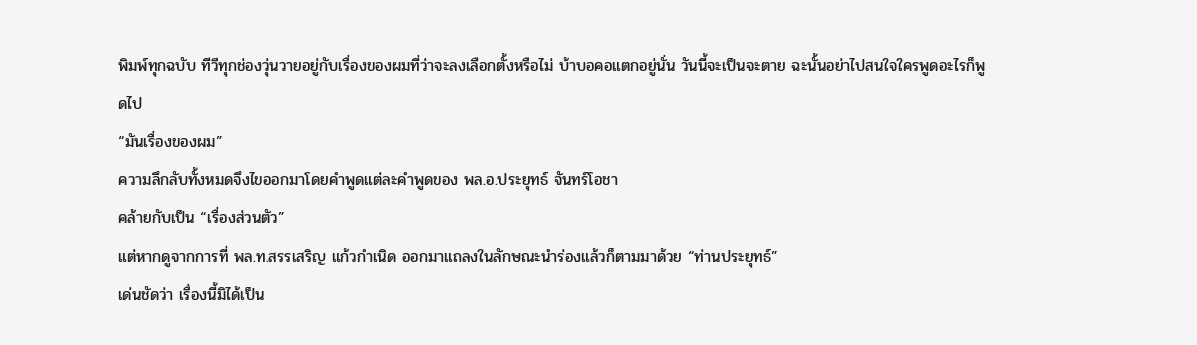พิมพ์ทุกฉบับ ทีวีทุกช่องวุ่นวายอยู่กับเรื่องของผมที่ว่าจะลงเลือกตั้งหรือไม่ บ้าบอคอแตกอยู่นั่น วันนี้จะเป็นจะตาย ฉะนั้นอย่าไปสนใจใครพูดอะไรก็พูดไป
“มันเรื่องของผม”
ความลึกลับทั้งหมดจึงไขออกมาโดยคำพูดแต่ละคำพูดของ พล.อ.ประยุทธ์ จันทร์โอชา
คล้ายกับเป็น “เรื่องส่วนตัว”
แต่หากดูจากการที่ พล.ท.สรรเสริญ แก้วกำเนิด ออกมาแถลงในลักษณะนำร่องแล้วก็ตามมาด้วย “ท่านประยุทธ์”
เด่นชัดว่า เรื่องนี้มิได้เป็น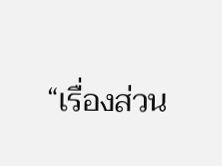“เรื่องส่วน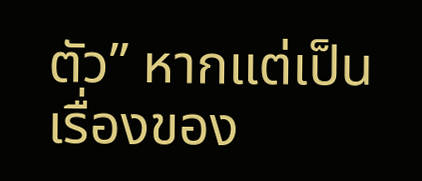ตัว” หากแต่เป็นเรื่องของ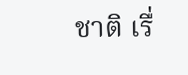ชาติ เรื่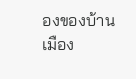องของบ้านเมือง